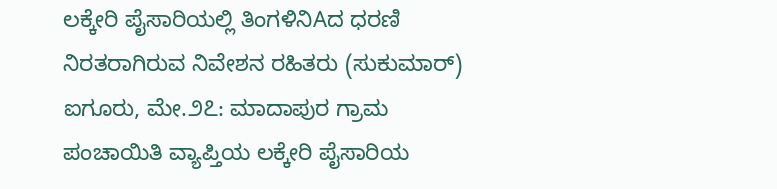ಲಕ್ಕೇರಿ ಪೈಸಾರಿಯಲ್ಲಿ ತಿಂಗಳಿನಿAದ ಧರಣಿ ನಿರತರಾಗಿರುವ ನಿವೇಶನ ರಹಿತರು (ಸುಕುಮಾರ್) ಐಗೂರು, ಮೇ.೨೭: ಮಾದಾಪುರ ಗ್ರಾಮ ಪಂಚಾಯಿತಿ ವ್ಯಾಪ್ತಿಯ ಲಕ್ಕೇರಿ ಪೈಸಾರಿಯ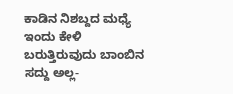ಕಾಡಿನ ನಿಶಬ್ದದ ಮಧ್ಯೆ ಇಂದು ಕೇಳಿ ಬರುತ್ತಿರುವುದು ಬಾಂಬಿನ ಸದ್ದು ಅಲ್ಲ-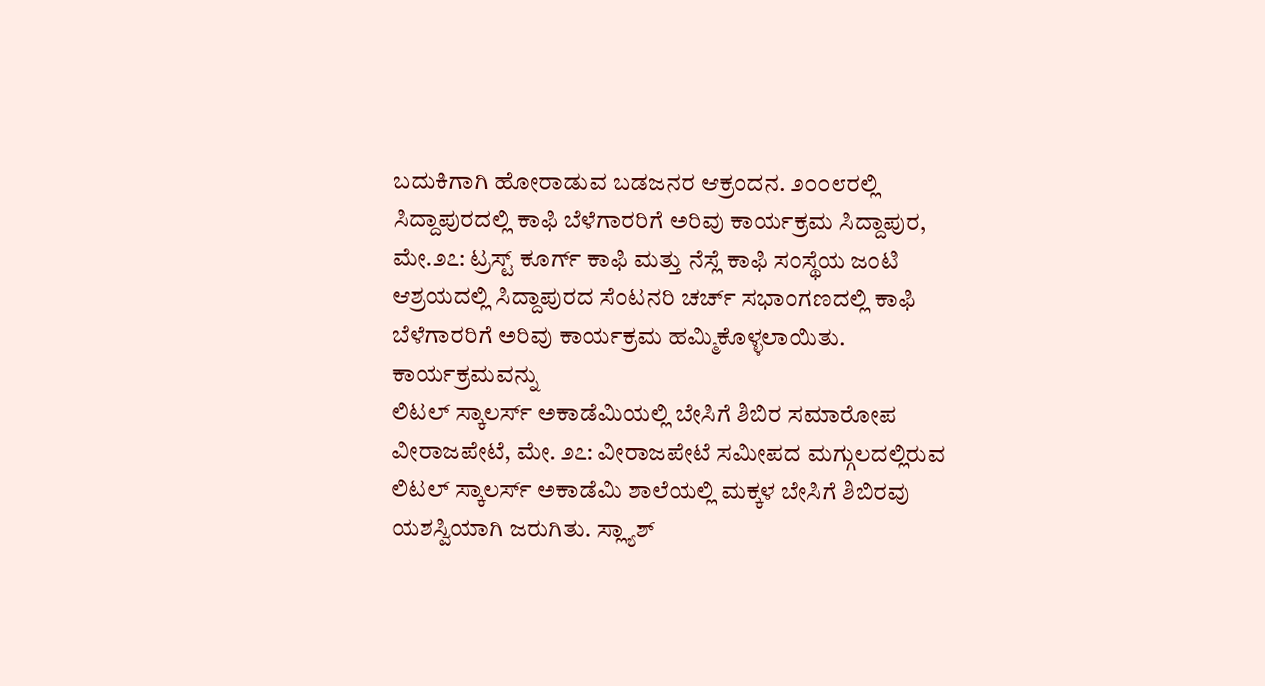ಬದುಕಿಗಾಗಿ ಹೋರಾಡುವ ಬಡಜನರ ಆಕ್ರಂದನ. ೨೦೦೮ರಲ್ಲಿ
ಸಿದ್ದಾಪುರದಲ್ಲಿ ಕಾಫಿ ಬೆಳೆಗಾರರಿಗೆ ಅರಿವು ಕಾರ್ಯಕ್ರಮ ಸಿದ್ದಾಪುರ, ಮೇ.೨೭: ಟ್ರಸ್ಟ್ ಕೂರ್ಗ್ ಕಾಫಿ ಮತ್ತು ನೆಸ್ಲೆ ಕಾಫಿ ಸಂಸ್ಥೆಯ ಜಂಟಿ ಆಶ್ರಯದಲ್ಲಿ ಸಿದ್ದಾಪುರದ ಸೆಂಟನರಿ ಚರ್ಚ್ ಸಭಾಂಗಣದಲ್ಲಿ ಕಾಫಿ ಬೆಳೆಗಾರರಿಗೆ ಅರಿವು ಕಾರ್ಯಕ್ರಮ ಹಮ್ಮಿಕೊಳ್ಳಲಾಯಿತು. ಕಾರ್ಯಕ್ರಮವನ್ನು
ಲಿಟಲ್ ಸ್ಕಾಲರ್ಸ್ ಅಕಾಡೆಮಿಯಲ್ಲಿ ಬೇಸಿಗೆ ಶಿಬಿರ ಸಮಾರೋಪ ವೀರಾಜಪೇಟೆ, ಮೇ. ೨೭: ವೀರಾಜಪೇಟೆ ಸಮೀಪದ ಮಗ್ಗುಲದಲ್ಲಿರುವ ಲಿಟಲ್ ಸ್ಕಾಲರ್ಸ್ ಅಕಾಡೆಮಿ ಶಾಲೆಯಲ್ಲಿ ಮಕ್ಕಳ ಬೇಸಿಗೆ ಶಿಬಿರವು ಯಶಸ್ವಿಯಾಗಿ ಜರುಗಿತು. ಸ್ಲ್ಯಾಶ್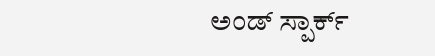ಅಂಡ್ ಸ್ಪಾರ್ಕ್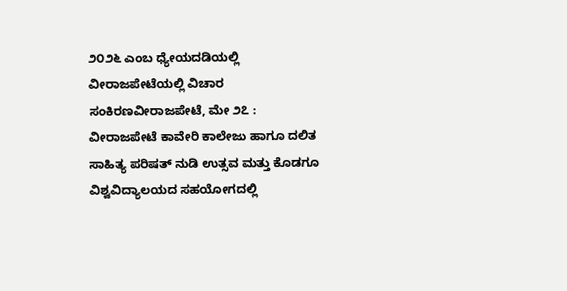೨೦೨೬ ಎಂಬ ಧ್ಯೇಯದಡಿಯಲ್ಲಿ
ವೀರಾಜಪೇಟೆಯಲ್ಲಿ ವಿಚಾರ ಸಂಕಿರಣವೀರಾಜಪೇಟೆ, ಮೇ ೨೭ : ವೀರಾಜಪೇಟೆ ಕಾವೇರಿ ಕಾಲೇಜು ಹಾಗೂ ದಲಿತ ಸಾಹಿತ್ಯ ಪರಿಷತ್ ನುಡಿ ಉತ್ಸವ ಮತ್ತು ಕೊಡಗೂ ವಿಶ್ವವಿದ್ಯಾಲಯದ ಸಹಯೋಗದಲ್ಲಿ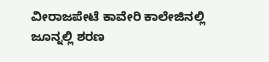ವೀರಾಜಪೇಟೆ ಕಾವೇರಿ ಕಾಲೇಜಿನಲ್ಲಿ
ಜೂನ್ನಲ್ಲಿ ಶರಣ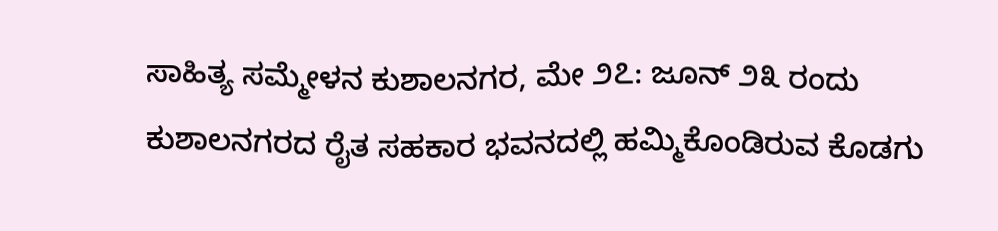ಸಾಹಿತ್ಯ ಸಮ್ಮೇಳನ ಕುಶಾಲನಗರ, ಮೇ ೨೭: ಜೂನ್ ೨೩ ರಂದು ಕುಶಾಲನಗರದ ರೈತ ಸಹಕಾರ ಭವನದಲ್ಲಿ ಹಮ್ಮಿಕೊಂಡಿರುವ ಕೊಡಗು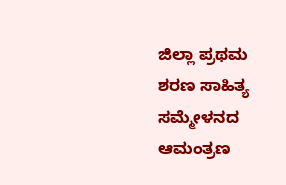ಜಿಲ್ಲಾ ಪ್ರಥಮ ಶರಣ ಸಾಹಿತ್ಯ ಸಮ್ಮೇಳನದ ಆಮಂತ್ರಣ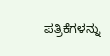ಪತ್ರಿಕೆಗಳನ್ನು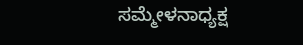ಸಮ್ಮೇಳನಾಧ್ಯಕ್ಷ